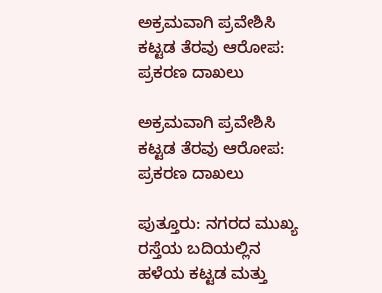ಅಕ್ರಮವಾಗಿ ಪ್ರವೇಶಿಸಿ ಕಟ್ಟಡ ತೆರವು ಆರೋಪ: ಪ್ರಕರಣ ದಾಖಲು

ಅಕ್ರಮವಾಗಿ ಪ್ರವೇಶಿಸಿ ಕಟ್ಟಡ ತೆರವು ಆರೋಪ: ಪ್ರಕರಣ ದಾಖಲು

ಪುತ್ತೂರು: ನಗರದ ಮುಖ್ಯ ರಸ್ತೆಯ ಬದಿಯಲ್ಲಿನ ಹಳೆಯ ಕಟ್ಟಡ ಮತ್ತು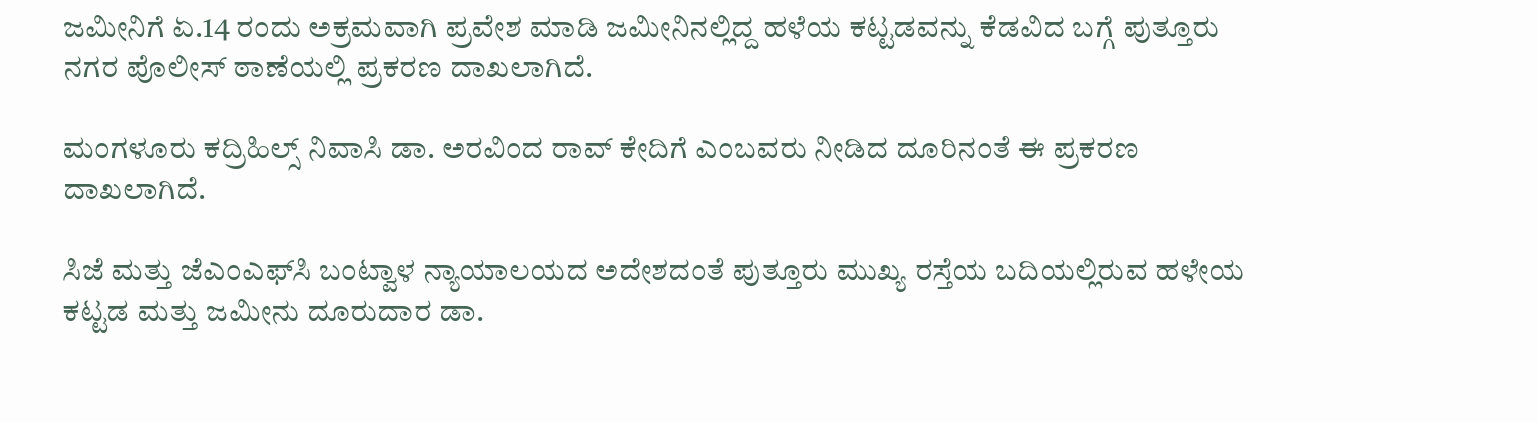ಜಮೀನಿಗೆ ಏ.14 ರಂದು ಅಕ್ರಮವಾಗಿ ಪ್ರವೇಶ ಮಾಡಿ ಜಮೀನಿನಲ್ಲಿದ್ದ ಹಳೆಯ ಕಟ್ಟಡವನ್ನು ಕೆಡವಿದ ಬಗ್ಗೆ ಪುತ್ತೂರು ನಗರ ಪೊಲೀಸ್ ಠಾಣೆಯಲ್ಲಿ ಪ್ರಕರಣ ದಾಖಲಾಗಿದೆ.

ಮಂಗಳೂರು ಕದ್ರಿಹಿಲ್ಸ್ ನಿವಾಸಿ ಡಾ. ಅರವಿಂದ ರಾವ್ ಕೇದಿಗೆ ಎಂಬವರು ನೀಡಿದ ದೂರಿನಂತೆ ಈ ಪ್ರಕರಣ ದಾಖಲಾಗಿದೆ.

ಸಿಜೆ ಮತ್ತು ಜೆಎಂಎಫ್‌ಸಿ ಬಂಟ್ವಾಳ ನ್ಯಾಯಾಲಯದ ಅದೇಶದಂತೆ ಪುತ್ತೂರು ಮುಖ್ಯ ರಸ್ತೆಯ ಬದಿಯಲ್ಲಿರುವ ಹಳೇಯ ಕಟ್ಟಡ ಮತ್ತು ಜಮೀನು ದೂರುದಾರ ಡಾ.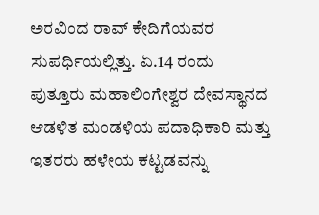ಅರವಿಂದ ರಾವ್ ಕೇದಿಗೆಯವರ ಸುಪರ್ಧಿಯಲ್ಲಿತ್ತು. ಏ.14 ರಂದು ಪುತ್ತೂರು ಮಹಾಲಿಂಗೇಶ್ವರ ದೇವಸ್ಥಾನದ ಆಡಳಿತ ಮಂಡಳಿಯ ಪದಾಧಿಕಾರಿ ಮತ್ತು ಇತರರು ಹಳೇಯ ಕಟ್ಟಡವನ್ನು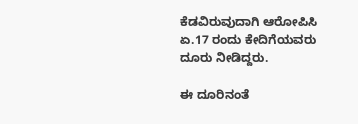ಕೆಡವಿರುವುದಾಗಿ ಆರೋಪಿಸಿ ಏ.17 ರಂದು ಕೇದಿಗೆಯವರು ದೂರು ನೀಡಿದ್ದರು.

ಈ ದೂರಿನಂತೆ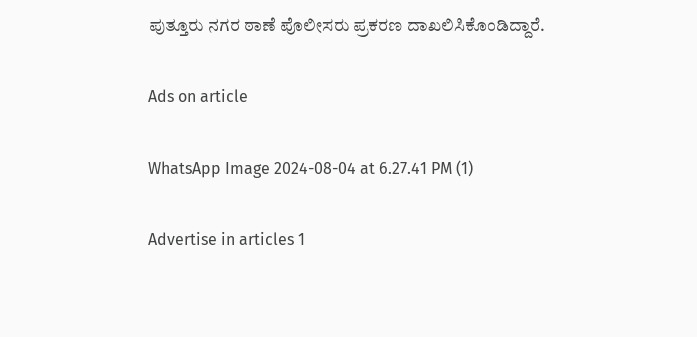ಪುತ್ತೂರು ನಗರ ಠಾಣೆ ಪೊಲೀಸರು ಪ್ರಕರಣ ದಾಖಲಿಸಿಕೊಂಡಿದ್ದಾರೆ.

Ads on article

WhatsApp Image 2024-08-04 at 6.27.41 PM (1)

Advertise in articles 1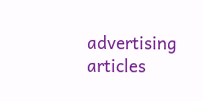advertising articles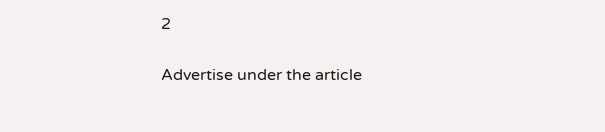2

Advertise under the article